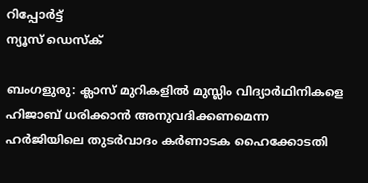റിപ്പോര്‍ട്ട്
ന്യൂസ് ഡെസ്ക്

ബംഗളുരു: ക്ലാസ് മുറികളില്‍ മുസ്ലിം വിദ്യാര്‍ഥിനികളെ ഹിജാബ് ധരിക്കാന്‍ അനുവദിക്കണമെന്ന ഹര്‍ജിയിലെ തുടര്‍വാദം കര്‍ണാടക ഹൈക്കോടതി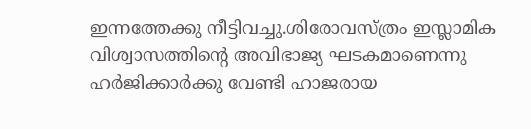ഇന്നത്തേക്കു നീട്ടിവച്ചു.ശിരോവസ്ത്രം ഇസ്ലാമിക വിശ്വാസത്തിന്റെ അവിഭാജ്യ ഘടകമാണെന്നു ഹര്‍ജിക്കാര്‍ക്കു വേണ്ടി ഹാജരായ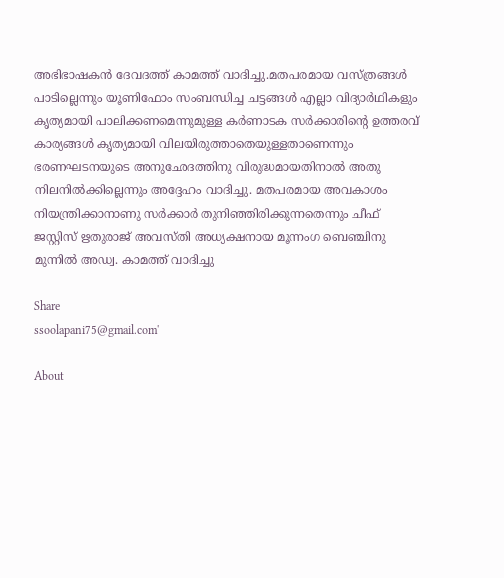അഭിഭാഷകന്‍ ദേവദത്ത് കാമത്ത് വാദിച്ചു.മതപരമായ വസ്ത്രങ്ങള്‍ പാടില്ലെന്നും യൂണിഫോം സംബന്ധിച്ച ചട്ടങ്ങള്‍ എല്ലാ വിദ്യാര്‍ഥികളും കൃത്യമായി പാലിക്കണമെന്നുമുള്ള കര്‍ണാടക സര്‍ക്കാരിന്റെ ഉത്തരവ് കാര്യങ്ങള്‍ കൃത്യമായി വിലയിരുത്താതെയുള്ളതാണെന്നും ഭരണഘടനയുടെ അനുഛേദത്തിനു വിരുദ്ധമായതിനാല്‍ അതു നിലനില്‍ക്കില്ലെന്നും അദ്ദേഹം വാദിച്ചു. മതപരമായ അവകാശം നിയന്ത്രിക്കാനാണു സര്‍ക്കാര്‍ തുനിഞ്ഞിരിക്കുന്നതെന്നും ചീഫ് ജസ്റ്റിസ് ഋതുരാജ് അവസ്തി അധ്യക്ഷനായ മൂന്നംഗ ബെഞ്ചിനു മുന്നില്‍ അഡ്വ. കാമത്ത് വാദിച്ചു

Share
ssoolapani75@gmail.com'

About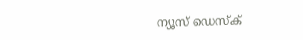ന്യൂസ് ഡെസ്ക്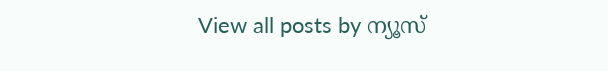View all posts by ന്യൂസ്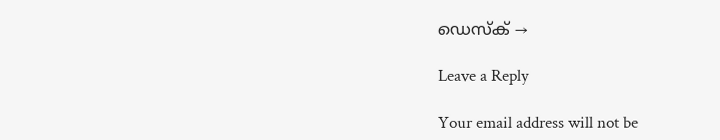ഡെസ്ക് →

Leave a Reply

Your email address will not be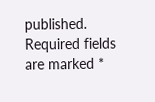published. Required fields are marked *